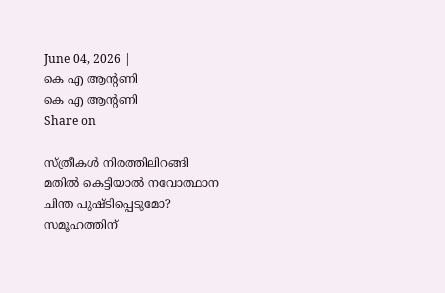June 04, 2026 |
കെ എ ആന്റണി
കെ എ ആന്റണി
Share on

സ്ത്രീകള്‍ നിരത്തിലിറങ്ങി മതില്‍ കെട്ടിയാല്‍ നവോത്ഥാന ചിന്ത പുഷ്ടിപ്പെടുമോ? സമൂഹത്തിന്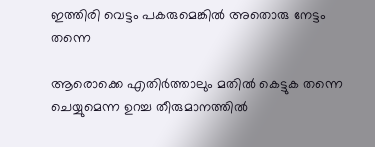ഇത്തിരി വെട്ടം പകരുമെങ്കില്‍ അതൊരു നേട്ടം തന്നെ

ആരൊക്കെ എതിര്‍ത്താലും മതില്‍ കെട്ടുക തന്നെ ചെയ്യുമെന്ന ഉറച്ച തീരുമാനത്തില്‍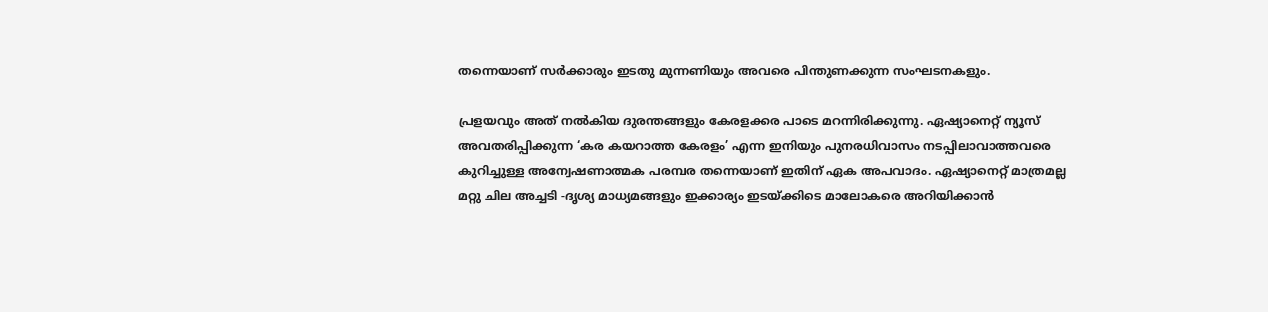തന്നെയാണ് സര്‍ക്കാരും ഇടതു മുന്നണിയും അവരെ പിന്തുണക്കുന്ന സംഘടനകളും.

പ്രളയവും അത് നല്‍കിയ ദുരന്തങ്ങളും കേരളക്കര പാടെ മറന്നിരിക്കുന്നു. ഏഷ്യാനെറ്റ് ന്യൂസ് അവതരിപ്പിക്കുന്ന ‘കര കയറാത്ത കേരളം’ എന്ന ഇനിയും പുനരധിവാസം നടപ്പിലാവാത്തവരെ കുറിച്ചുള്ള അന്വേഷണാത്മക പരമ്പര തന്നെയാണ് ഇതിന് ഏക അപവാദം. ഏഷ്യാനെറ്റ് മാത്രമല്ല മറ്റു ചില അച്ചടി -ദൃശ്യ മാധ്യമങ്ങളും ഇക്കാര്യം ഇടയ്ക്കിടെ മാലോകരെ അറിയിക്കാന്‍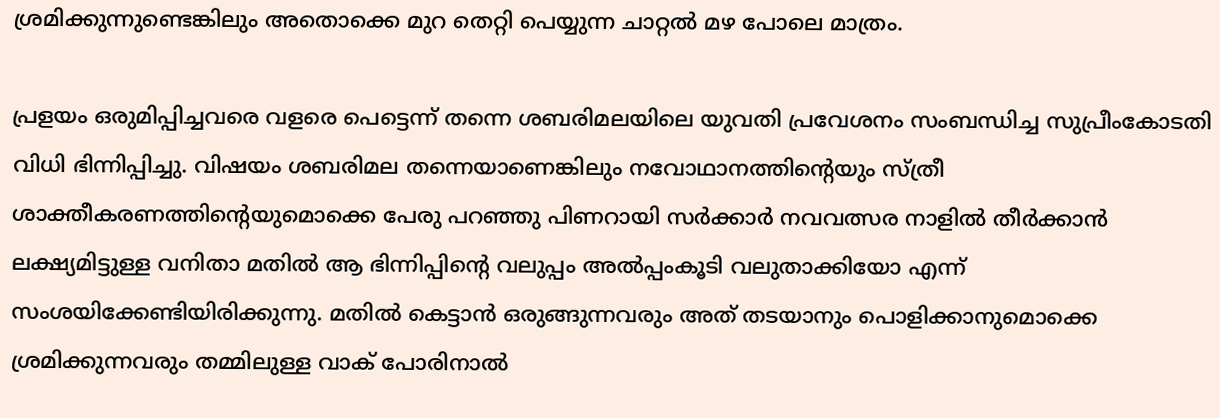ശ്രമിക്കുന്നുണ്ടെങ്കിലും അതൊക്കെ മുറ തെറ്റി പെയ്യുന്ന ചാറ്റല്‍ മഴ പോലെ മാത്രം.

പ്രളയം ഒരുമിപ്പിച്ചവരെ വളരെ പെട്ടെന്ന് തന്നെ ശബരിമലയിലെ യുവതി പ്രവേശനം സംബന്ധിച്ച സുപ്രീംകോടതി വിധി ഭിന്നിപ്പിച്ചു. വിഷയം ശബരിമല തന്നെയാണെങ്കിലും നവോഥാനത്തിന്റെയും സ്ത്രീ ശാക്തീകരണത്തിന്റെയുമൊക്കെ പേരു പറഞ്ഞു പിണറായി സര്‍ക്കാര്‍ നവവത്സര നാളില്‍ തീര്‍ക്കാന്‍ ലക്ഷ്യമിട്ടുള്ള വനിതാ മതില്‍ ആ ഭിന്നിപ്പിന്റെ വലുപ്പം അല്‍പ്പംകൂടി വലുതാക്കിയോ എന്ന് സംശയിക്കേണ്ടിയിരിക്കുന്നു. മതില്‍ കെട്ടാന്‍ ഒരുങ്ങുന്നവരും അത് തടയാനും പൊളിക്കാനുമൊക്കെ ശ്രമിക്കുന്നവരും തമ്മിലുള്ള വാക് പോരിനാല്‍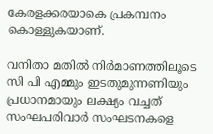കേരളക്കരയാകെ പ്രകമ്പനം കൊള്ളുകയാണ്.

വനിതാ മതില്‍ നിര്‍മാണത്തിലൂടെ സി പി എമ്മും ഇടതുമുന്നണിയും പ്രധാനമായും ലക്ഷ്യം വച്ചത് സംഘപരിവാര്‍ സംഘടനകളെ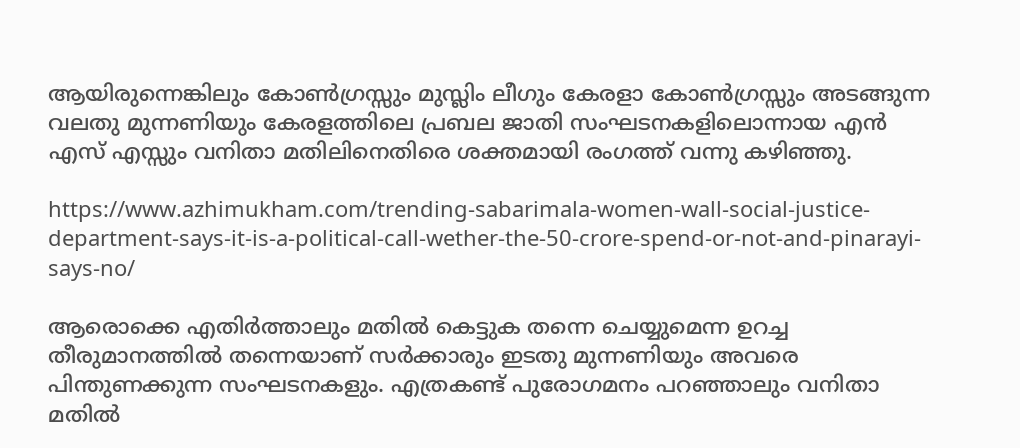ആയിരുന്നെങ്കിലും കോണ്‍ഗ്രസ്സും മുസ്ലിം ലീഗും കേരളാ കോണ്‍ഗ്രസ്സും അടങ്ങുന്ന വലതു മുന്നണിയും കേരളത്തിലെ പ്രബല ജാതി സംഘടനകളിലൊന്നായ എന്‍ എസ് എസ്സും വനിതാ മതിലിനെതിരെ ശക്തമായി രംഗത്ത് വന്നു കഴിഞ്ഞു.

https://www.azhimukham.com/trending-sabarimala-women-wall-social-justice-department-says-it-is-a-political-call-wether-the-50-crore-spend-or-not-and-pinarayi-says-no/

ആരൊക്കെ എതിര്‍ത്താലും മതില്‍ കെട്ടുക തന്നെ ചെയ്യുമെന്ന ഉറച്ച തീരുമാനത്തില്‍ തന്നെയാണ് സര്‍ക്കാരും ഇടതു മുന്നണിയും അവരെ പിന്തുണക്കുന്ന സംഘടനകളും. എത്രകണ്ട് പുരോഗമനം പറഞ്ഞാലും വനിതാ മതില്‍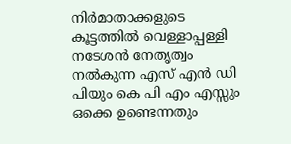നിര്‍മാതാക്കളുടെ കൂട്ടത്തില്‍ വെള്ളാപ്പള്ളി നടേശന്‍ നേതൃത്വം നല്‍കുന്ന എസ് എന്‍ ഡി പിയും കെ പി എം എസ്സും ഒക്കെ ഉണ്ടെന്നതും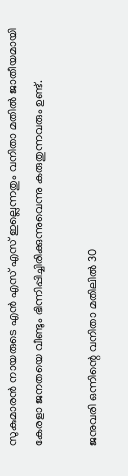സുകുമാരന്‍ നായരുടെ എന്‍ എസ് എസ് ഇല്ലെന്നതും വനിതാ മതില്‍ ജാതീയമായി കേരളാ ജനതയെ വീണ്ടും ഭിന്നിപ്പിച്ചിരിക്കുന്നുവെന്നു കരുതുന്നവരും ഉണ്ട്.

ജനുവരി ഒന്നിന്റെ വനിതാ മതിലില്‍ 30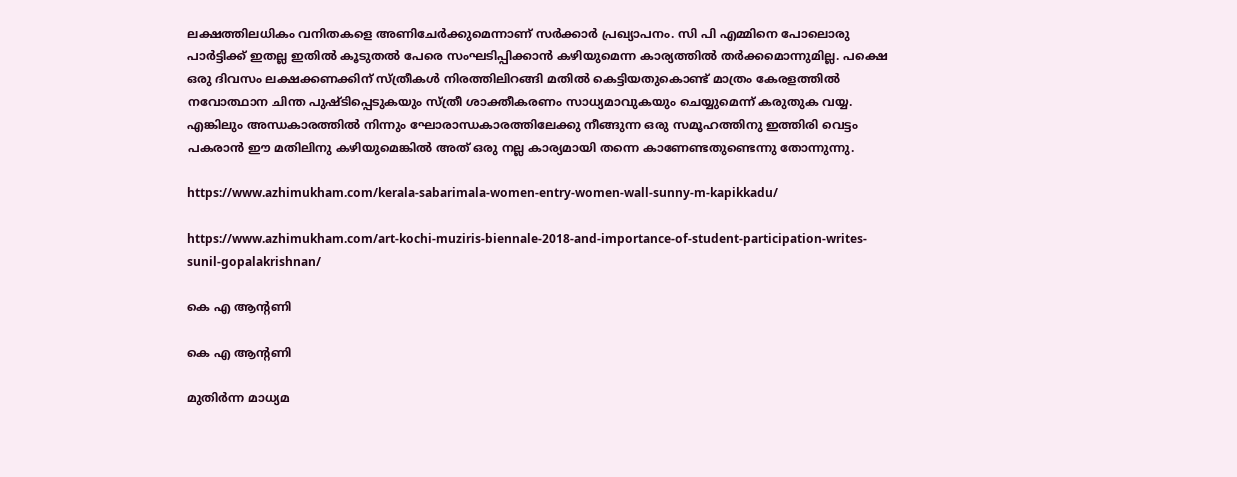ലക്ഷത്തിലധികം വനിതകളെ അണിചേര്‍ക്കുമെന്നാണ് സര്‍ക്കാര്‍ പ്രഖ്യാപനം. സി പി എമ്മിനെ പോലൊരു പാര്‍ട്ടിക്ക് ഇതല്ല ഇതില്‍ കൂടുതല്‍ പേരെ സംഘടിപ്പിക്കാന്‍ കഴിയുമെന്ന കാര്യത്തില്‍ തര്‍ക്കമൊന്നുമില്ല. പക്ഷെ ഒരു ദിവസം ലക്ഷക്കണക്കിന് സ്ത്രീകള്‍ നിരത്തിലിറങ്ങി മതില്‍ കെട്ടിയതുകൊണ്ട് മാത്രം കേരളത്തില്‍ നവോത്ഥാന ചിന്ത പുഷ്ടിപ്പെടുകയും സ്ത്രീ ശാക്തീകരണം സാധ്യമാവുകയും ചെയ്യുമെന്ന് കരുതുക വയ്യ. എങ്കിലും അന്ധകാരത്തില്‍ നിന്നും ഘോരാന്ധകാരത്തിലേക്കു നീങ്ങുന്ന ഒരു സമൂഹത്തിനു ഇത്തിരി വെട്ടം പകരാന്‍ ഈ മതിലിനു കഴിയുമെങ്കില്‍ അത് ഒരു നല്ല കാര്യമായി തന്നെ കാണേണ്ടതുണ്ടെന്നു തോന്നുന്നു.

https://www.azhimukham.com/kerala-sabarimala-women-entry-women-wall-sunny-m-kapikkadu/

https://www.azhimukham.com/art-kochi-muziris-biennale-2018-and-importance-of-student-participation-writes-sunil-gopalakrishnan/

കെ എ ആന്റണി

കെ എ ആന്റണി

മുതിര്‍ന്ന മാധ്യമ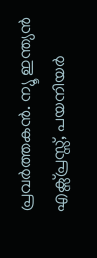പ്രവര്‍ത്തകന്‍. ന്യൂ ഇന്ത്യന്‍ എക്സ്പ്രസ്സ്, പയനിയര്‍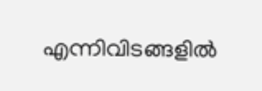എന്നിവിടങ്ങളില്‍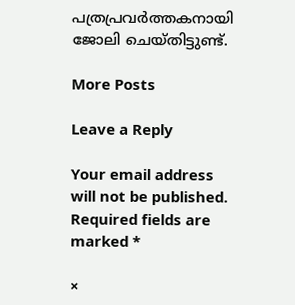പത്രപ്രവര്‍ത്തകനായി ജോലി ചെയ്തിട്ടുണ്ട്.

More Posts

Leave a Reply

Your email address will not be published. Required fields are marked *

×